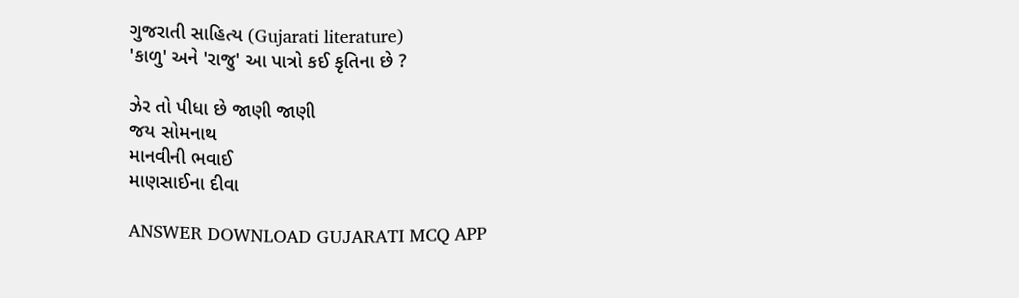ગુજરાતી સાહિત્ય (Gujarati literature)
'કાળુ' અને 'રાજુ' આ પાત્રો કઈ કૃતિના છે ?

ઝેર તો પીધા છે જાણી જાણી
જય સોમનાથ
માનવીની ભવાઈ
માણસાઈના દીવા

ANSWER DOWNLOAD GUJARATI MCQ APP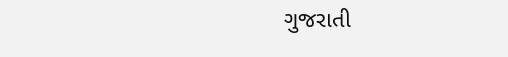ગુજરાતી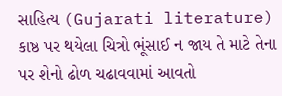સાહિત્ય (Gujarati literature)
કાષ્ઠ પર થયેલા ચિત્રો ભૂંસાઈ ન જાય તે માટે તેના પર શેનો ઢોળ ચઢાવવામાં આવતો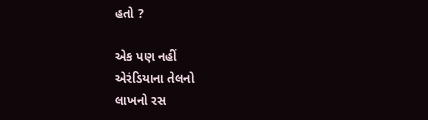હતો ?

એક પણ નહીં
એરંડિયાના તેલનો
લાખનો રસ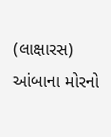(લાક્ષારસ)
આંબાના મોરનો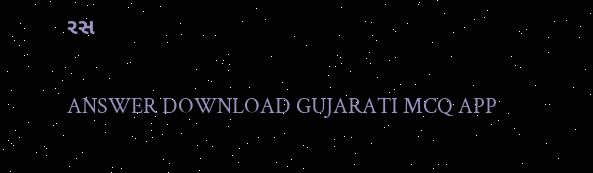રસ

ANSWER DOWNLOAD GUJARATI MCQ APP